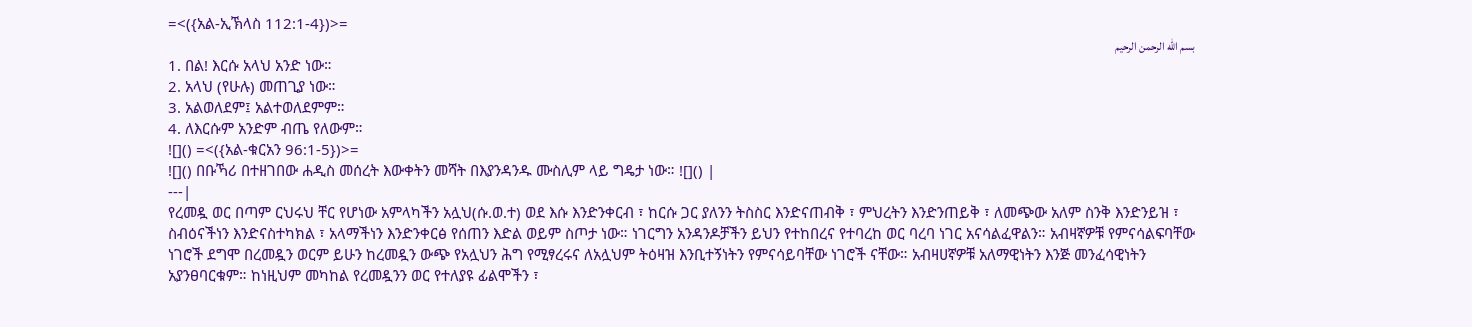=<({አል-ኢኽላስ 112:1-4})>=
بسم الله الرحمن الرحيم
1. በል! እርሱ አላህ አንድ ነው።
2. አላህ (የሁሉ) መጠጊያ ነው።
3. አልወለደም፤ አልተወለደምም።
4. ለእርሱም አንድም ብጤ የለውም።
![]() =<({አል-ቁርአን 96:1-5})>=
![]() በቡኻሪ በተዘገበው ሐዲስ መሰረት እውቀትን መሻት በእያንዳንዱ ሙስሊም ላይ ግዴታ ነው። ![]() |
---|
የረመዷ ወር በጣም ርህሩህ ቸር የሆነው አምላካችን አሏህ(ሱ.ወ.ተ) ወደ እሱ እንድንቀርብ ፣ ከርሱ ጋር ያለንን ትስስር እንድናጠብቅ ፣ ምህረትን እንድንጠይቅ ፣ ለመጭው አለም ስንቅ እንድንይዝ ፣ ስብዕናችነን እንድናስተካክል ፣ አላማችነን እንድንቀርፅ የሰጠን እድል ወይም ስጦታ ነው። ነገርግን አንዳንዶቻችን ይህን የተከበረና የተባረከ ወር ባረባ ነገር አናሳልፈዋልን። አብዛኛዎቹ የምናሳልፍባቸው ነገሮች ደግሞ በረመዷን ወርም ይሁን ከረመዷን ውጭ የአሏህን ሕግ የሚፃረሩና ለአሏህም ትዕዛዝ እንቢተኝነትን የምናሳይባቸው ነገሮች ናቸው። አብዛሀኛዎቹ አለማዊነትን እንጅ መንፈሳዊነትን አያንፀባርቁም። ከነዚህም መካከል የረመዷንን ወር የተለያዩ ፊልሞችን ፣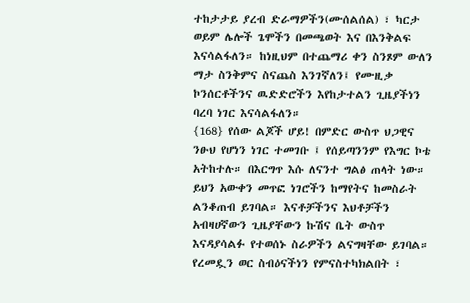ተከታታይ ያረብ ድራማዎችን(ሙሰልሰል) ፣ ካርታ ወይም ሌሎች ጌሞችን በመጫወት እና በእንቅልፍ እናሳልፋለን። ከነዚህም በተጨማሪ ቀን ስንጾም ውለን ማታ ስንቅምና ስናጨስ እንገኛለን፤ የሙዚቃ ኮንሰርቶችንና ዉድድሮችን እየከታተልን ጊዜያችነን ባረባ ነገር እናሳልፋለን።
{168} የሰው ልጆች ሆይ! በምድር ውስጥ ህጋዊና ንፁህ የሆነን ነገር ተመገቡ ፤ የሰይጣንንም የእግር ኮቴ አትከተሉ። በእርግጥ እሱ ለናንተ ግልፅ ጠላት ነው።
ይህን አውቀን መጥፎ ነገሮችን ከማየትና ከመስራት ልንቆጠብ ይገባል። እናቶቻችንና እህቶቻችን አብዛሀኛውን ጊዜያቸውን ኩሽና ቤት ውስጥ እናዳያሳልፉ የተወሰኑ ስራዎችን ልናግዛቸው ይገባል።
የረመዷን ወር ስብዕናችነን የምናስተካክልበት ፣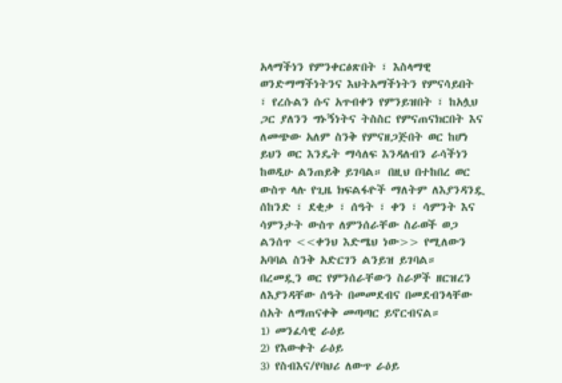አላማችነን የምንቀርፅጽበት ፣ እስላማዊ ወንድማማችነትንና እህትአማችነትን የምናሳይበት ፣ የረሱልን ሱና አጥብቀን የምንይዝበት ፣ ከአሏህ ጋር ያለንን ግኑኝነትና ትስስር የምናጠናክርበት እና ለመጭው አለም ስንቅ የምናዘጋጅበት ወር ከሆነ ይህን ወር እንዴት ማሳለፍ እንዳለብን ራሳችነን ከወዲሁ ልንጠይቅ ይገባል። በዚህ በተከበረ ወር ውስጥ ላሉ የጊዜ ክፍልፋዮች ማለትም ለእያንዳንዷ ሰከንድ ፣ ደቂቃ ፣ ሰዓት ፣ ቀን ፣ ሳምንት እና ሳምንታት ውስጥ ለምንሰራቸው ስራወች ወጋ ልንሰጥ <<ቀንህ እድሜህ ነው>> የሚለውን አባባል ስንቅ አድርገን ልንይዝ ይገባል።
በረመዷን ወር የምንሰራቸውን ስራዎች ዘርዝረን ለእያንዳቸው ሰዓት በመመደብና በመደብንላቸው ሰአት ለማጠናቀቅ መጣጣር ይኖርብናል።
1) መንፈሳዊ ራዕይ
2) የእውቀት ራዕይ
3) የስብእና/የባህሪ ለውጥ ራዕይ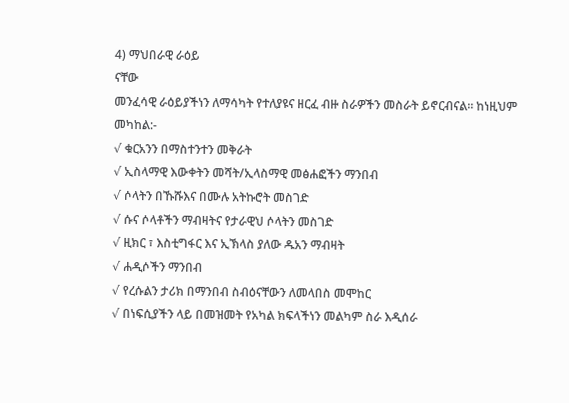4) ማህበራዊ ራዕይ
ናቸው
መንፈሳዊ ራዕይያችነን ለማሳካት የተለያዩና ዘርፈ ብዙ ስራዎችን መስራት ይኖርብናል። ከነዚህም መካከል:-
√ ቁርአንን በማስተንተን መቅራት
√ ኢስላማዊ እውቀትን መሻት/ኢላስማዊ መፅሐፎችን ማንበብ
√ ሶላትን በኹሹእና በሙሉ አትኩሮት መስገድ
√ ሱና ሶላቶችን ማብዛትና የታራዊህ ሶላትን መስገድ
√ ዚክር ፣ እስቲግፋር እና ኢኽላስ ያለው ዱአን ማብዛት
√ ሐዲሶችን ማንበብ
√ የረሱልን ታሪክ በማንበብ ስብዕናቸውን ለመላበስ መሞከር
√ በነፍሲያችን ላይ በመዝመት የአካል ክፍላችነን መልካም ስራ እዲሰራ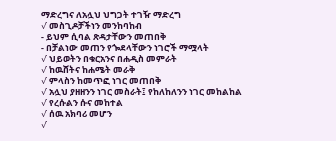ማድረግና ለአሏህ ህግጋት ተገዥ ማድረግ
√ መስጊዶቻችነን መንከባከብ
- ይህም ሲባል ጽዳታቸውን መጠበቅ
- በቻልነው መጠን የጐደላቸውን ነገሮች ማሟላት
√ ህይወትን በቁርአንና በሐዲስ መምራት
√ ከዉሸትና ከሐሜት መራቅ
√ ምላስን ከመጥፎ ነገር መጠበቅ
√ አሏህ ያዘዘንን ነገር መስራት፤ የከለከለንን ነገር መከልከል
√ የረሱልን ሱና መከተል
√ ሰዉ አክባሪ መሆን
√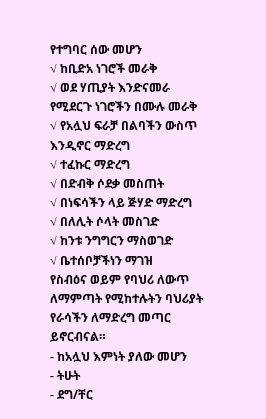የተግባር ሰው መሆን
√ ከቢድአ ነገሮች መራቅ
√ ወደ ሃጢያት እንድናመራ የሚደርጉ ነገሮችን በሙሉ መራቅ
√ የአሏህ ፍራቻ በልባችን ውስጥ እንዲኖር ማድረግ
√ ተፈኩር ማድረግ
√ በድብቅ ሶደቃ መስጠት
√ በነፍሳችን ላይ ጅሃድ ማድረግ
√ በለሊት ሶላት መስገድ
√ ከንቱ ንግግርን ማስወገድ
√ ቤተሰቦቻችነን ማገዝ
የስብዕና ወይም የባህሪ ለውጥ ለማምጣት የሚከተሉትን ባህሪያት የራሳችን ለማድረግ መጣር ይኖርብናል።
- ከአሏህ እምነት ያለው መሆን
- ትሁት
- ደግ/ቸር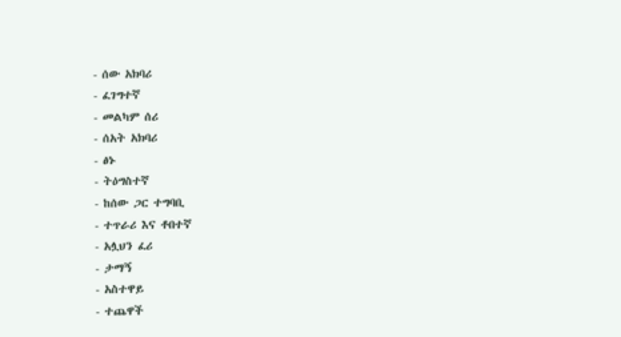- ሰው አክባሪ
- ፈገግተኛ
- መልካም ሰሪ
- ሰአት አክባሪ
- ፅኑ
- ትዕግስተኛ
- ከሰው ጋር ተግባቢ
- ተጥራሪ እና ቶበተኛ
- አሏህን ፈሪ
- ታማኝ
- አስተዋይ
- ተጨዋች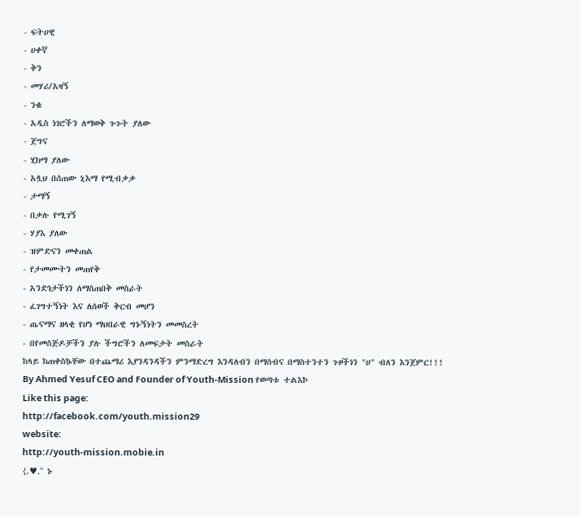- ፍትሀዊ
- ሀቀኛ
- ቅን
- መሃሪ/አዛኝ
- ንቁ
- አዲስ ነገሮችን ለማወቅ ጉጉት ያለው
- ጀግና
- ሂክማ ያለው
- አሏህ በሰጠው ኒእማ የሚብቃቃ
- ታማኝ
- በቃሉ የሚገኝ
- ሃያእ ያለው
- ዝምድናን መቀጠል
- የታመሙትን መጠየቅ
- አንድነታችነን ለማስጠበቅ መስራት
- ፈገግተኝነት እና ለሰወች ቅርብ መሆን
- ጤናማና ዘላቂ የሆነ ማህበራዊ ግኑኝነትን መመስረት
- በየመስጅዶቻችን ያሉ ችግሮችን ለመፍታት መስራት
ከላይ ከጠቀስኴቸው በተጨማሪ እያንዳንዳችን ምንማድረግ እንዳለብን በማሰብና በማስተንተን ጉዞችነን "ሀ" ብለን እንጀምር!!!
By Ahmed Yesuf CEO and Founder of Youth-Mission የወጣቱ ተልእኮ
Like this page:
http://facebook.com/youth.mission29
website:
http://youth-mission.mobie.in
{.♥.° ኑ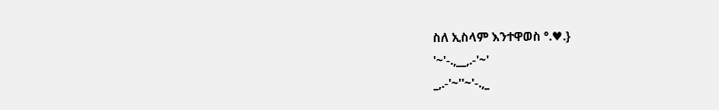ስለ ኢስላም እንተዋወስ °.♥.}
'~'-.,__,.-'~'
_,.-'~''~'-.,_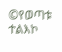©የወጣቱ ተልእኮ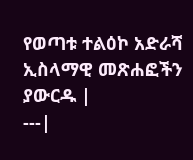የወጣቱ ተልዕኮ አድራሻ
ኢስላማዊ መጽሐፎችን ያውርዱ |
---|